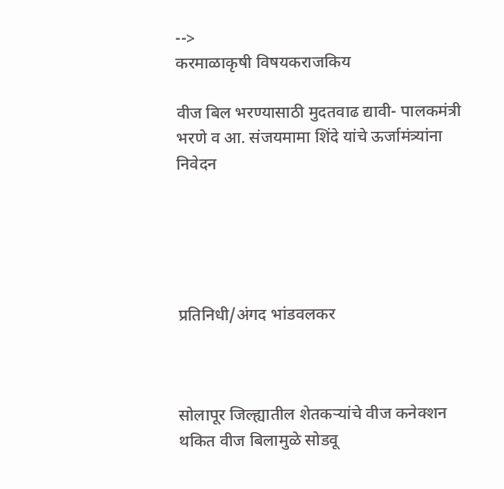-->
करमाळाकृषी विषयकराजकिय

वीज बिल भरण्यासाठी मुदतवाढ द्यावी- पालकमंत्री भरणे व आ. संजयमामा शिंदे यांचे ऊर्जामंत्र्यांना निवेदन





प्रतिनिधी/अंगद भांडवलकर



सोलापूर जिल्ह्यातील शेतकऱ्यांचे वीज कनेक्शन थकित वीज बिलामुळे सोडवू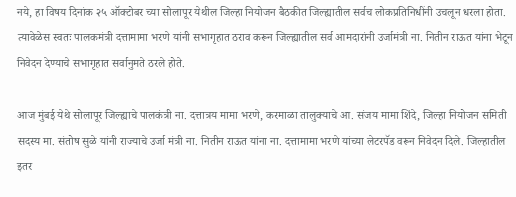नये, हा विषय दिनांक २५ ऑक्टोबर च्या सोलापूर येथील जिल्हा नियोजन बैठकीत जिल्ह्यातील सर्वच लोकप्रतिनिधींनी उचलून धरला होता. त्यावेळेस स्वतः पालकमंत्री दत्तामामा भरणे यांनी सभागृहात ठराव करून जिल्ह्यातील सर्व आमदारांनी उर्जामंत्री ना. नितीन राऊत यांना भेटून निवेदन देण्याचे सभागृहात सर्वानुमते ठरले होते.

आज मुंबई येथे सोलापूर जिल्ह्याचे पालकंत्री ना. दत्तात्रय मामा भरणे, करमाळा तालुक्याचे आ. संजय मामा शिंदे, जिल्हा नियोजन समिती सदस्य मा. संतोष सुळे यांनी राज्याचे उर्जा मंत्री ना. नितीन राऊत यांना ना. दत्तामामा भरणे यांच्या लेटरपॅड वरून निवेदन दिले. जिल्हातील इतर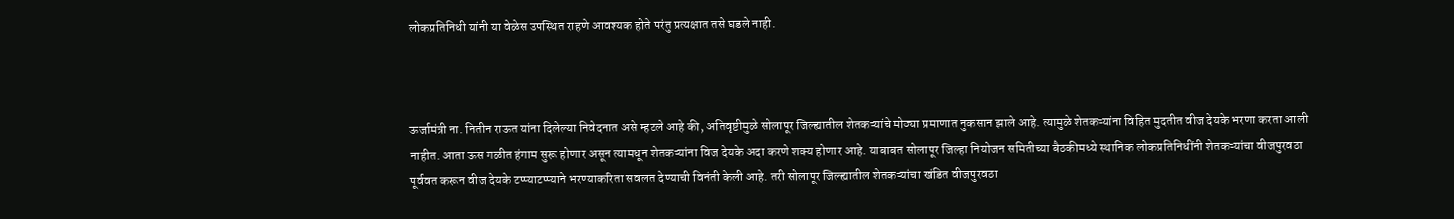लोकप्रतिनिधी यांनी या वेळेस उपस्थित राहणे आवश्यक होते परंतु प्रत्यक्षात तसे घडले नाही.



ऊर्जामंत्री ना. नितीन राऊत यांना दिलेल्या निवेदनात असे म्हटले आहे की, अतिवृष्टीमुळे सोलापूर जिल्ह्यातील शेतकऱ्यांचे मोठ्या प्रमाणात नुकसान झाले आहे. त्यामुळे शेतकऱ्यांना विहित मुदतीत वीज देयके भरणा करता आली नाहीत. आता ऊस गळीत हंगाम सुरू होणार असून त्यामधून शेतकऱ्यांना विज देयके अदा करणे शक्य होणार आहे. याबाबत सोलापूर जिल्हा नियोजन समितीच्या बैठकीमध्ये स्थानिक लोकप्रतिनिधींनी शेतकऱ्यांचा वीजपुरवठा पूर्ववत करून वीज देयके टप्प्याटप्प्याने भरण्याकरिता सवलत देण्याची विनंती केली आहे. तरी सोलापूर जिल्ह्यातील शेतकऱ्यांचा खंडित वीजपुरवठा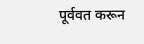पूर्ववत करून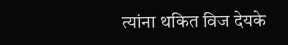त्यांना थकित विज देयके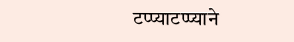टप्प्याटप्प्याने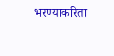भरण्याकरिता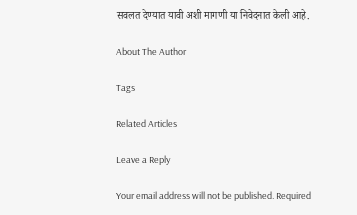सवलत देण्यात यावी अशी मागणी या निवेदनात केली आहे.

About The Author

Tags

Related Articles

Leave a Reply

Your email address will not be published. Required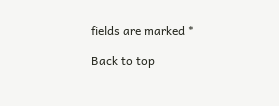fields are marked *

Back to top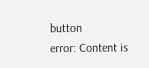button
error: Content is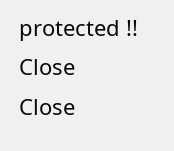protected !!
Close
Close